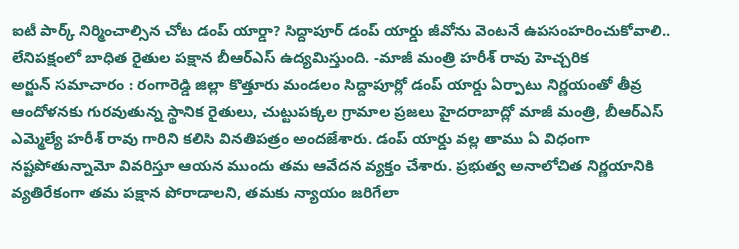ఐటీ పార్క్ నిర్మించాల్సిన చోట డంప్ యార్డా? సిద్దాపూర్ డంప్ యార్డు జీవోను వెంటనే ఉపసంహరించుకోవాలి.. లేనిపక్షంలో బాధిత రైతుల పక్షాన బీఆర్ఎస్ ఉద్యమిస్తుంది. -మాజీ మంత్రి హరీశ్ రావు హెచ్చరిక
అర్జున్ సమాచారం : రంగారెడ్డి జిల్లా కొత్తూరు మండలం సిద్దాపూర్లో డంప్ యార్డు ఏర్పాటు నిర్ణయంతో తీవ్ర ఆందోళనకు గురవుతున్న స్థానిక రైతులు, చుట్టుపక్కల గ్రామాల ప్రజలు హైదరాబాద్లో మాజీ మంత్రి, బీఆర్ఎస్ ఎమ్మెల్యే హరీశ్ రావు గారిని కలిసి వినతిపత్రం అందజేశారు. డంప్ యార్డు వల్ల తాము ఏ విధంగా నష్టపోతున్నామో వివరిస్తూ ఆయన ముందు తమ ఆవేదన వ్యక్తం చేశారు. ప్రభుత్వ అనాలోచిత నిర్ణయానికి వ్యతిరేకంగా తమ పక్షాన పోరాడాలని, తమకు న్యాయం జరిగేలా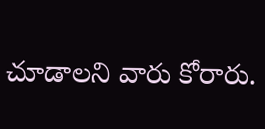చూడాలని వారు కోరారు.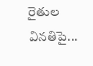రైతుల వినతిపై...